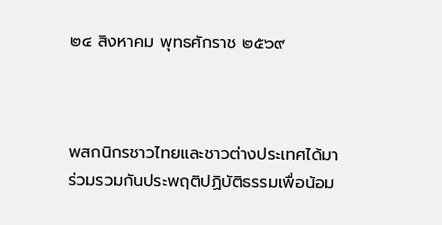๒๔ สิงหาคม พุทธศักราช ๒๕๖๙



พสกนิกรชาวไทยและชาวต่างประเทศได้มาร่วมรวมกันประพฤติปฏิบัติธรรมเพื่อน้อม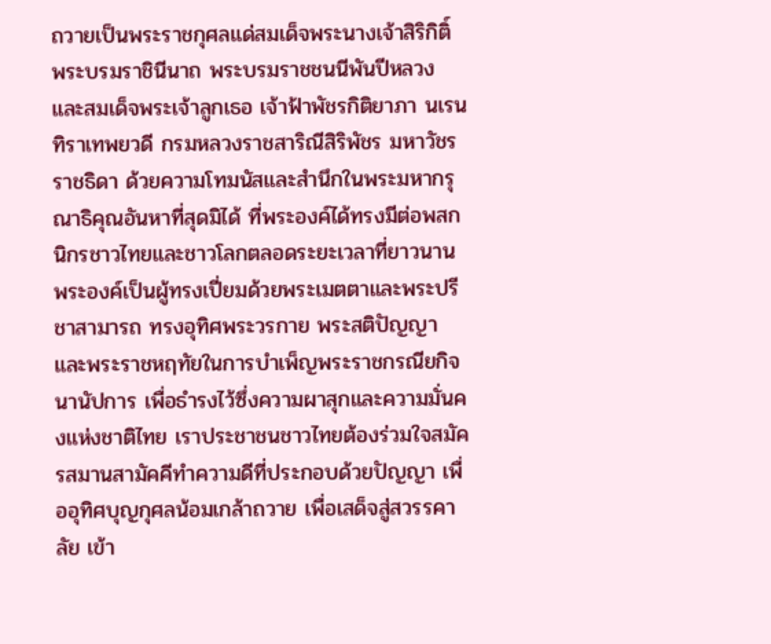ถวายเป็นพระราชกุศลแด่สมเด็จพระนางเจ้าสิริกิติ์ พระบรมราชินีนาถ พระบรมราชชนนีพันปีหลวง และสมเด็จพระเจ้าลูกเธอ เจ้าฟ้าพัชรกิติยาภา นเรนทิราเทพยวดี กรมหลวงราชสาริณีสิริพัชร มหาวัชรราชธิดา ด้วยความโทมนัสและสำนึกในพระมหากรุณาธิคุณอันหาที่สุดมิได้ ที่พระองค์ได้ทรงมีต่อพสกนิกรชาวไทยและชาวโลกตลอดระยะเวลาที่ยาวนาน พระองค์เป็นผู้ทรงเปี่ยมด้วยพระเมตตาและพระปรีชาสามารถ ทรงอุทิศพระวรกาย พระสติปัญญา และพระราชหฤทัยในการบำเพ็ญพระราชกรณียกิจนานัปการ เพื่อธำรงไว้ซึ่งความผาสุกและความมั่นคงแห่งชาติไทย เราประชาชนชาวไทยต้องร่วมใจสมัครสมานสามัคคีทำความดีที่ประกอบด้วยปัญญา เพื่ออุทิศบุญกุศลน้อมเกล้าถวาย เพื่อเสด็จสู่สวรรคาลัย เข้า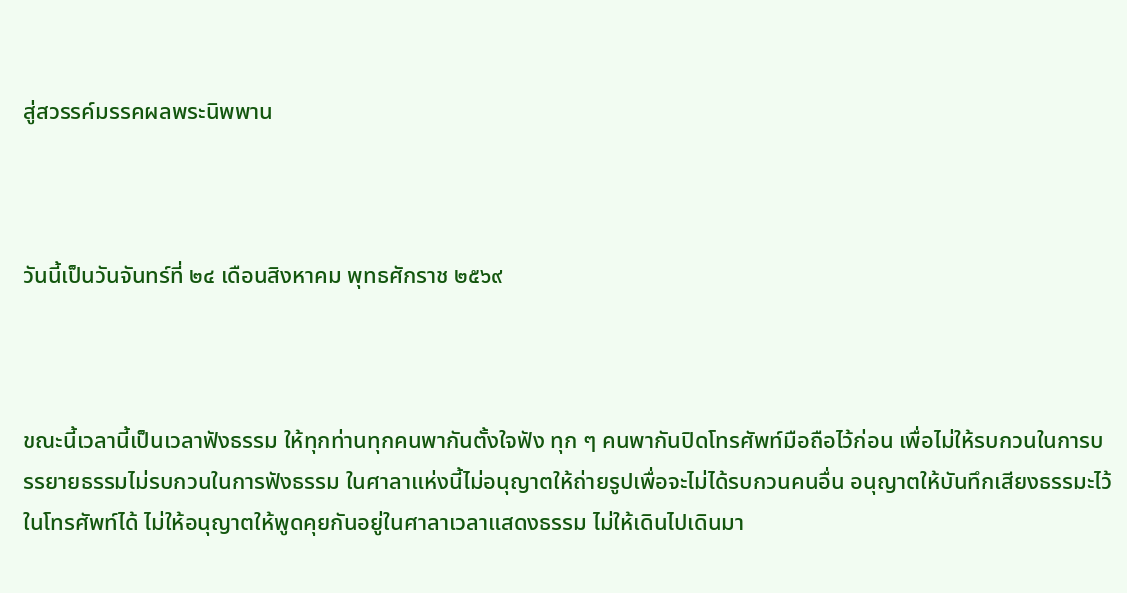สู่สวรรค์มรรคผลพระนิพพาน



วันนี้เป็นวันจันทร์ที่ ๒๔ เดือนสิงหาคม พุทธศักราช ๒๕๖๙



ขณะนี้เวลานี้เป็นเวลาฟังธรรม ให้ทุกท่านทุกคนพากันตั้งใจฟัง ทุก ๆ คนพากันปิดโทรศัพท์มือถือไว้ก่อน เพื่อไม่ให้รบกวนในการบรรยายธรรมไม่รบกวนในการฟังธรรม ในศาลาแห่งนี้ไม่อนุญาตให้ถ่ายรูปเพื่อจะไม่ได้รบกวนคนอื่น อนุญาตให้บันทึกเสียงธรรมะไว้ในโทรศัพท์ได้ ไม่ให้อนุญาตให้พูดคุยกันอยู่ในศาลาเวลาแสดงธรรม ไม่ให้เดินไปเดินมา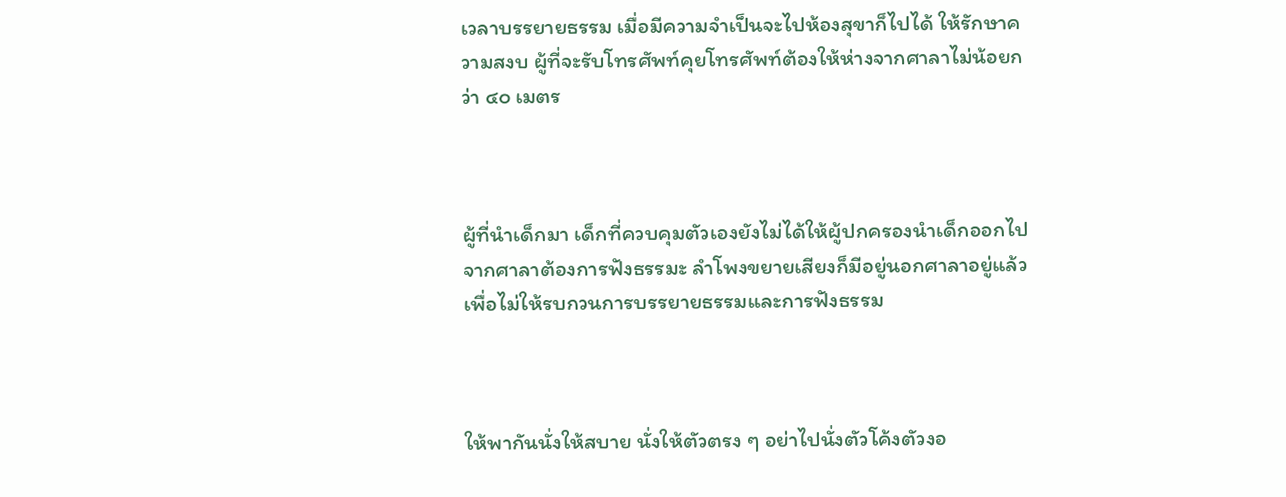เวลาบรรยายธรรม เมื่อมีความจำเป็นจะไปห้องสุขาก็ไปได้ ให้รักษาความสงบ ผู้ที่จะรับโทรศัพท์คุยโทรศัพท์ต้องให้ห่างจากศาลาไม่น้อยกว่า ๔๐ เมตร



ผู้ที่นำเด็กมา เด็กที่ควบคุมตัวเองยังไม่ได้ให้ผู้ปกครองนำเด็กออกไปจากศาลาต้องการฟังธรรมะ ลำโพงขยายเสียงก็มีอยู่นอกศาลาอยู่แล้ว เพื่อไม่ให้รบกวนการบรรยายธรรมและการฟังธรรม



ให้พากันนั่งให้สบาย นั่งให้ตัวตรง ๆ อย่าไปนั่งตัวโค้งตัวงอ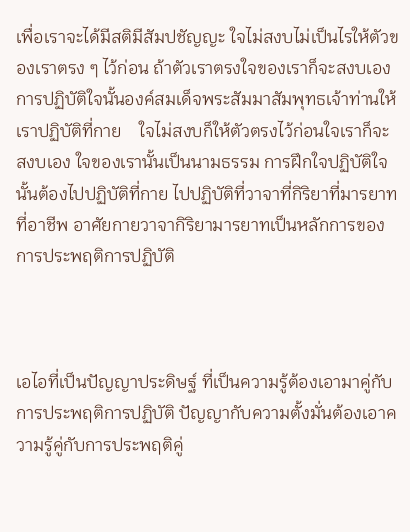เพื่อเราจะได้มีสติมีสัมปชัญญะ ใจไม่สงบไม่เป็นไรให้ตัวของเราตรง ๆ ไว้ก่อน ถ้าตัวเราตรงใจของเราก็จะสงบเอง การปฏิบัติใจนั้นองค์สมเด็จพระสัมมาสัมพุทธเจ้าท่านให้เราปฏิบัติที่กาย    ใจไม่สงบก็ให้ตัวตรงไว้ก่อนใจเราก็จะสงบเอง ใจของเรานั้นเป็นนามธรรม การฝึกใจปฏิบัติใจนั้นต้องไปปฏิบัติที่กาย ไปปฏิบัติที่วาจาที่กิริยาที่มารยาทที่อาชีพ อาศัยกายวาจากิริยามารยาทเป็นหลักการของการประพฤติการปฏิบัติ



เอไอที่เป็นปัญญาประดิษฐ์ ที่เป็นความรู้ต้องเอามาคู่กับการประพฤติการปฏิบัติ ปัญญากับความตั้งมั่นต้องเอาความรู้คู่กับการประพฤติคู่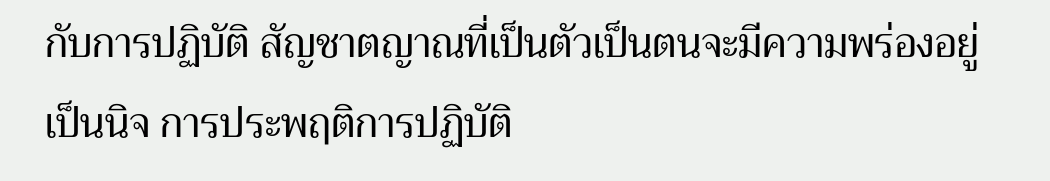กับการปฏิบัติ สัญชาตญาณที่เป็นตัวเป็นตนจะมีความพร่องอยู่เป็นนิจ การประพฤติการปฏิบัติ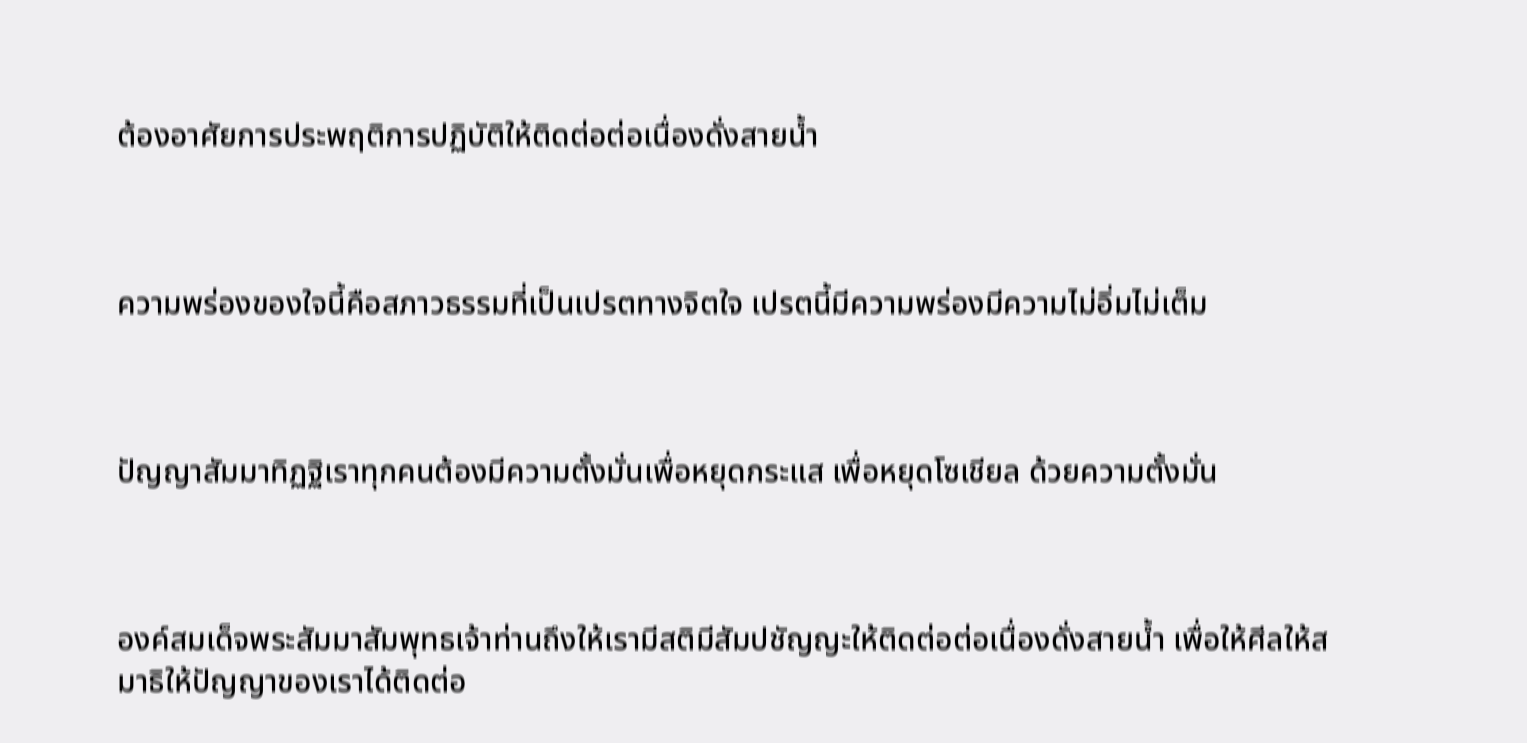ต้องอาศัยการประพฤติการปฏิบัติให้ติดต่อต่อเนื่องดั่งสายน้ำ



ความพร่องของใจนี้คือสภาวธรรมที่เป็นเปรตทางจิตใจ เปรตนี้มีความพร่องมีความไม่อิ่มไม่เต็ม



ปัญญาสัมมาทิฏฐิเราทุกคนต้องมีความตั้งมั่นเพื่อหยุดกระแส เพื่อหยุดโซเชียล ด้วยความตั้งมั่น



องค์สมเด็จพระสัมมาสัมพุทธเจ้าท่านถึงให้เรามีสติมีสัมปชัญญะให้ติดต่อต่อเนื่องดั่งสายน้ำ เพื่อให้ศีลให้สมาธิให้ปัญญาของเราได้ติดต่อ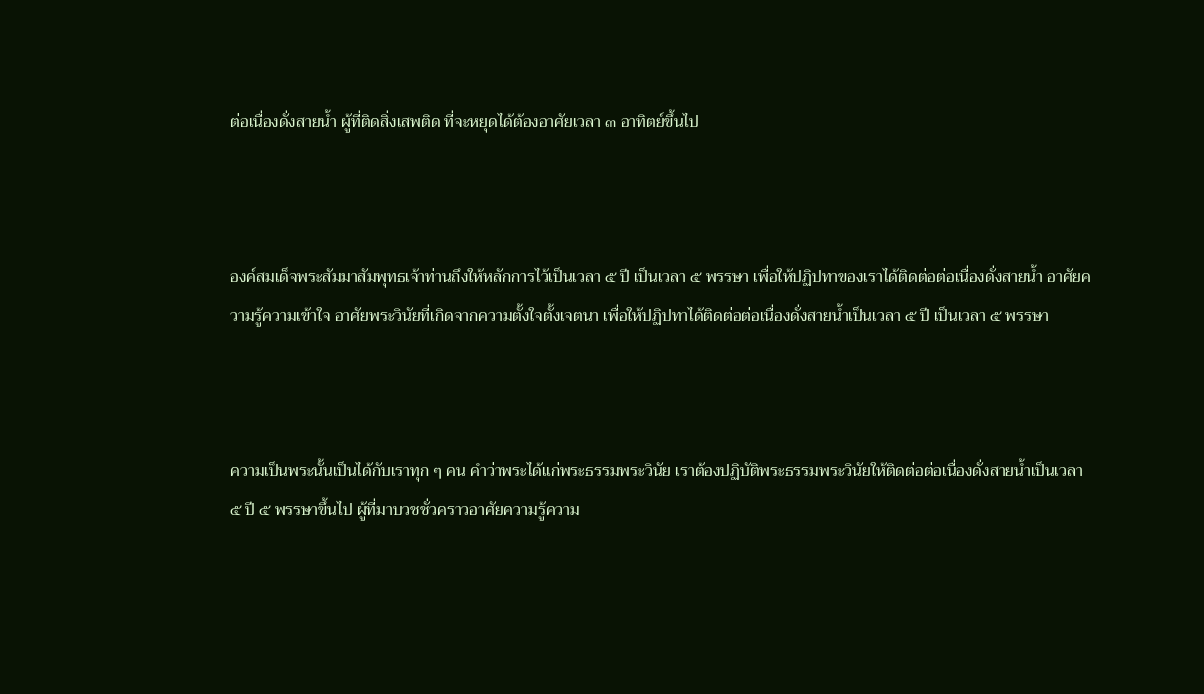ต่อเนื่องดั่งสายน้ำ ผู้ที่ติดสิ่งเสพติด ที่จะหยุดได้ต้องอาศัยเวลา ๓ อาทิตย์ขึ้นไป



องค์สมเด็จพระสัมมาสัมพุทธเจ้าท่านถึงให้หลักการไว้เป็นเวลา ๕ ปี เป็นเวลา ๕ พรรษา เพื่อให้ปฏิปทาของเราได้ติดต่อต่อเนื่องดั่งสายน้ำ อาศัยความรู้ความเข้าใจ อาศัยพระวินัยที่เกิดจากความตั้งใจตั้งเจตนา เพื่อให้ปฏิปทาได้ติดต่อต่อเนื่องดั่งสายน้ำเป็นเวลา ๕ ปี เป็นเวลา ๕ พรรษา



ความเป็นพระนั้นเป็นได้กับเราทุก ๆ คน คำว่าพระได้แก่พระธรรมพระวินัย เราต้องปฏิบัติพระธรรมพระวินัยให้ติดต่อต่อเนื่องดั่งสายน้ำเป็นเวลา ๕ ปี ๕ พรรษาขึ้นไป ผู้ที่มาบวชชั่วคราวอาศัยความรู้ความ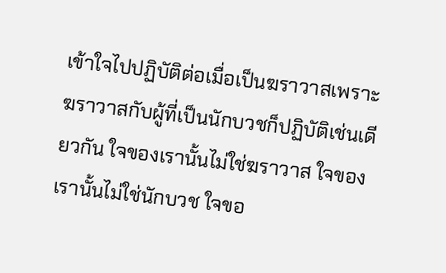เข้าใจไปปฏิบัติต่อเมื่อเป็นฆราวาสเพราะฆราวาสกับผู้ที่เป็นนักบวชก็ปฏิบัติเช่นเดียวกัน ใจของเรานั้นไม่ใช่ฆราวาส ใจของเรานั้นไม่ใช่นักบวช ใจขอ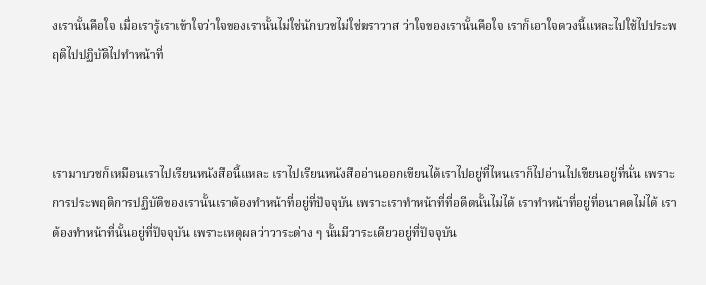งเรานั้นคือใจ เมื่อเรารู้เราเข้าใจว่าใจของเรานั้นไม่ใช่นักบวชไม่ใช่ฆราวาส ว่าใจของเรานั้นคือใจ เราก็เอาใจดวงนี้แหละไปใช้ไปประพฤติไปปฏิบัติไปทำหน้าที่



เรามาบวชก็เหมือนเราไปเรียนหนังสือนี้แหละ เราไปเรียนหนังสืออ่านออกเขียนได้เราไปอยู่ที่ไหนเราก็ไปอ่านไปเขียนอยู่ที่นั่น เพราะการประพฤติการปฏิบัติของเรานั้นเราต้องทำหน้าที่อยู่ที่ปัจจุบัน เพราะเราทำหน้าที่ที่อดีตนั้นไม่ได้ เราทำหน้าที่อยู่ที่อนาคตไม่ได้ เราต้องทำหน้าที่นั้นอยู่ที่ปัจจุบัน เพราะเหตุผลว่าวาระต่าง ๆ นั้นมีวาระเดียวอยู่ที่ปัจจุบัน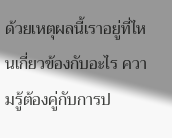ด้วยเหตุผลนี้เราอยู่ที่ไหนเกี่ยวข้องกับอะไร ความรู้ต้องคู่กับการป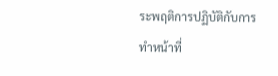ระพฤติการปฏิบัติกับการทำหน้าที่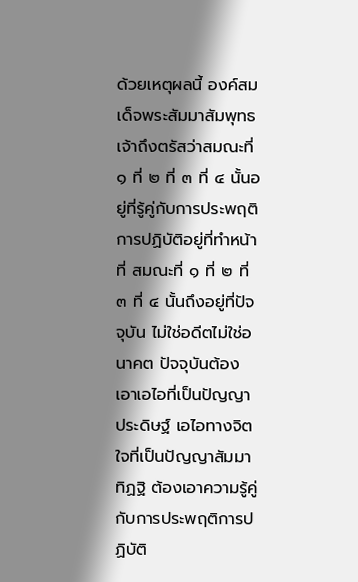ด้วยเหตุผลนี้ องค์สมเด็จพระสัมมาสัมพุทธเจ้าถึงตรัสว่าสมณะที่ ๑ ที่ ๒ ที่ ๓ ที่ ๔ นั้นอยู่ที่รู้คู่กับการประพฤติการปฏิบัติอยู่ที่ทำหน้าที่ สมณะที่ ๑ ที่ ๒ ที่ ๓ ที่ ๔ นั้นถึงอยู่ที่ปัจจุบัน ไม่ใช่อดีตไม่ใช่อนาคต ปัจจุบันต้องเอาเอไอที่เป็นปัญญาประดิษฐ์ เอไอทางจิตใจที่เป็นปัญญาสัมมาทิฏฐิ ต้องเอาความรู้คู่กับการประพฤติการปฏิบัติ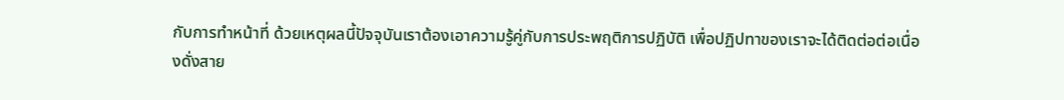กับการทำหน้าที่ ด้วยเหตุผลนี้ปัจจุบันเราต้องเอาความรู้คู่กับการประพฤติการปฏิบัติ เพื่อปฏิปทาของเราจะได้ติดต่อต่อเนื่องดั่งสาย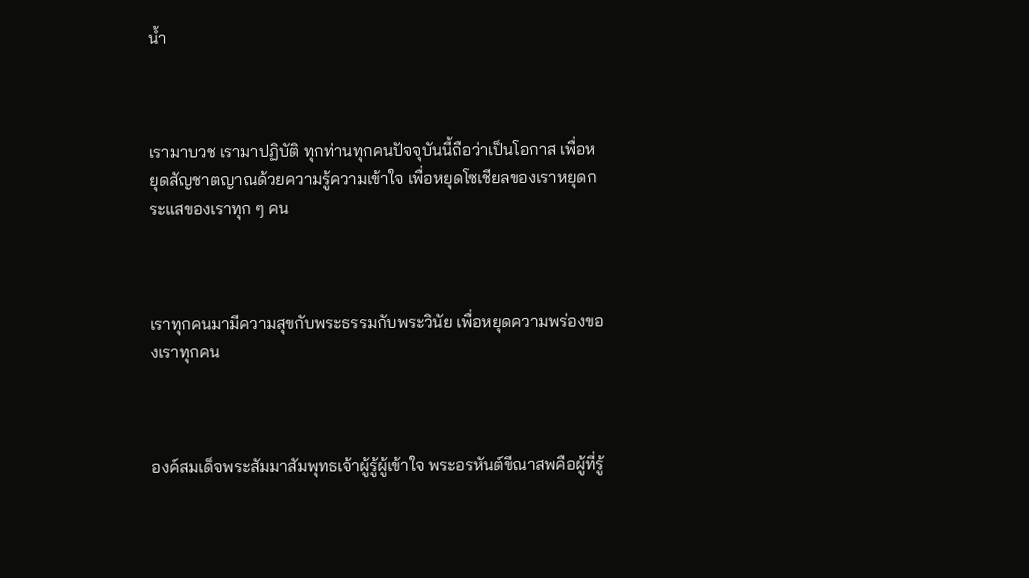น้ำ



เรามาบวช เรามาปฏิบัติ ทุกท่านทุกคนปัจจุบันนี้ถือว่าเป็นโอกาส เพื่อหยุดสัญชาตญาณด้วยความรู้ความเข้าใจ เพื่อหยุดโซเชียลของเราหยุดกระแสของเราทุก ๆ คน



เราทุกคนมามีความสุขกับพระธรรมกับพระวินัย เพื่อหยุดความพร่องของเราทุกคน



องค์สมเด็จพระสัมมาสัมพุทธเจ้าผู้รู้ผู้เข้าใจ พระอรหันต์ขีณาสพคือผู้ที่รู้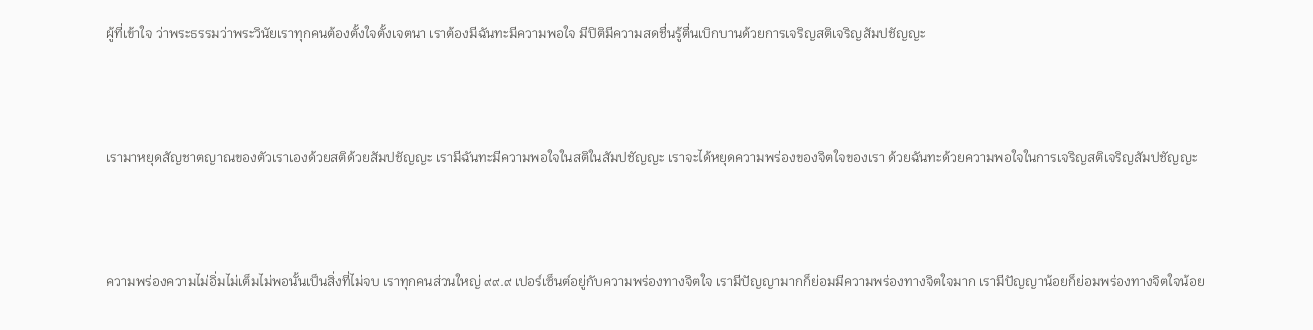ผู้ที่เข้าใจ ว่าพระธรรมว่าพระวินัยเราทุกคนต้องตั้งใจตั้งเจตนา เราต้องมีฉันทะมีความพอใจ มีปิติมีความสดชื่นรู้ตื่นเบิกบานด้วยการเจริญสติเจริญสัมปชัญญะ



เรามาหยุดสัญชาตญาณของตัวเราเองด้วยสติด้วยสัมปชัญญะ เรามีฉันทะมีความพอใจในสติในสัมปชัญญะ เราจะได้หยุดความพร่องของจิตใจของเรา ด้วยฉันทะด้วยความพอใจในการเจริญสติเจริญสัมปชัญญะ



ความพร่องความไม่อิ่มไม่เต็มไม่พอนั้นเป็นสิ่งที่ไม่จบ เราทุกคนส่วนใหญ่ ๙๙.๙ เปอร์เซ็นต์อยู่กับความพร่องทางจิตใจ เรามีปัญญามากก็ย่อมมีความพร่องทางจิตใจมาก เรามีปัญญาน้อยก็ย่อมพร่องทางจิตใจน้อย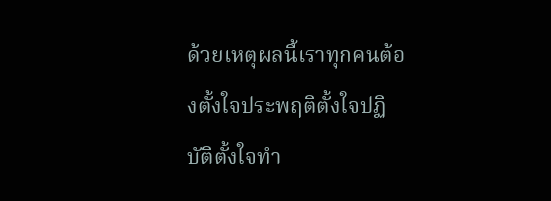ด้วยเหตุผลนี้เราทุกคนต้องตั้งใจประพฤติตั้งใจปฏิบัติตั้งใจทำ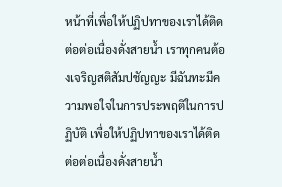หน้าที่เพื่อให้ปฏิปทาของเราได้ติดต่อต่อเนื่องดั่งสายน้ำ เราทุกคนต้องเจริญสติสัมปชัญญะ มีฉันทะมีความพอใจในการประพฤติในการปฏิบัติ เพื่อให้ปฏิปทาของเราได้ติดต่อต่อเนื่องดั่งสายน้ำ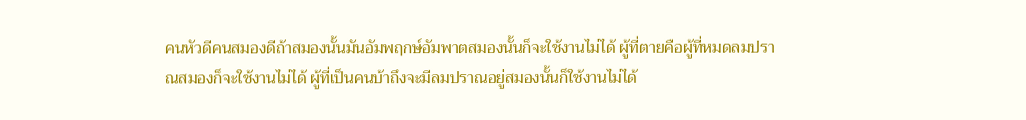คนหัวดีคนสมองดีถ้าสมองนั้นมันอัมพฤกษ์อัมพาตสมองนั้นก็จะใช้งานไม่ได้ ผู้ที่ตายคือผู้ที่หมดลมปราณสมองก็จะใช้งานไม่ได้ ผู้ที่เป็นคนบ้าถึงจะมีลมปราณอยู่สมองนั้นก็ใช้งานไม่ได้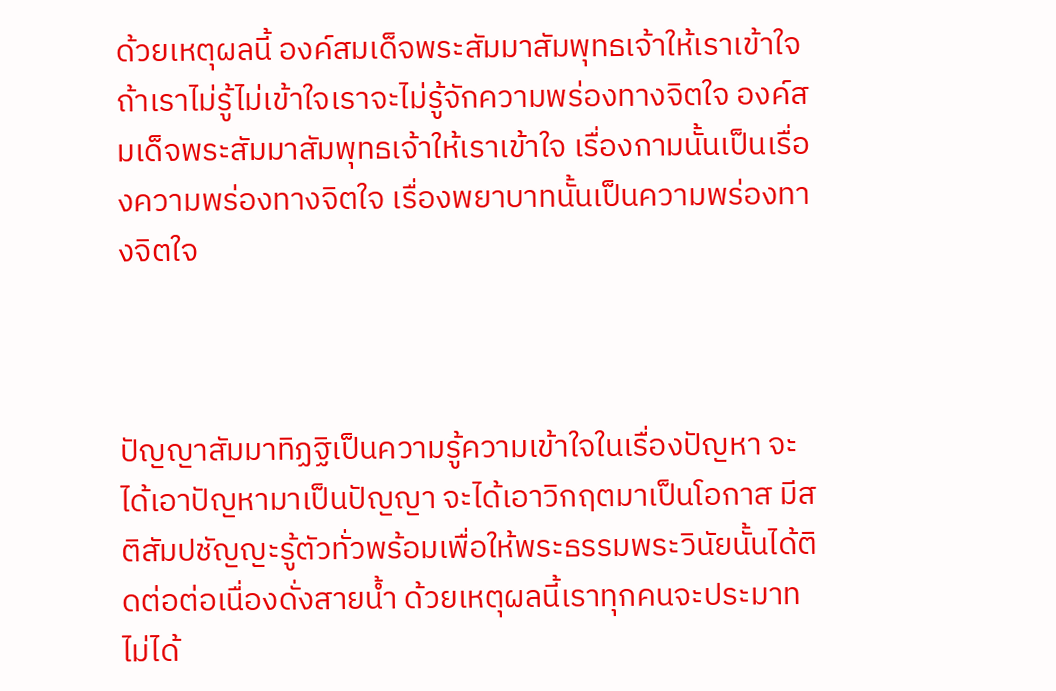ด้วยเหตุผลนี้ องค์สมเด็จพระสัมมาสัมพุทธเจ้าให้เราเข้าใจ ถ้าเราไม่รู้ไม่เข้าใจเราจะไม่รู้จักความพร่องทางจิตใจ องค์สมเด็จพระสัมมาสัมพุทธเจ้าให้เราเข้าใจ เรื่องกามนั้นเป็นเรื่องความพร่องทางจิตใจ เรื่องพยาบาทนั้นเป็นความพร่องทางจิตใจ



ปัญญาสัมมาทิฏฐิเป็นความรู้ความเข้าใจในเรื่องปัญหา จะได้เอาปัญหามาเป็นปัญญา จะได้เอาวิกฤตมาเป็นโอกาส มีสติสัมปชัญญะรู้ตัวทั่วพร้อมเพื่อให้พระธรรมพระวินัยนั้นได้ติดต่อต่อเนื่องดั่งสายน้ำ ด้วยเหตุผลนี้เราทุกคนจะประมาทไม่ได้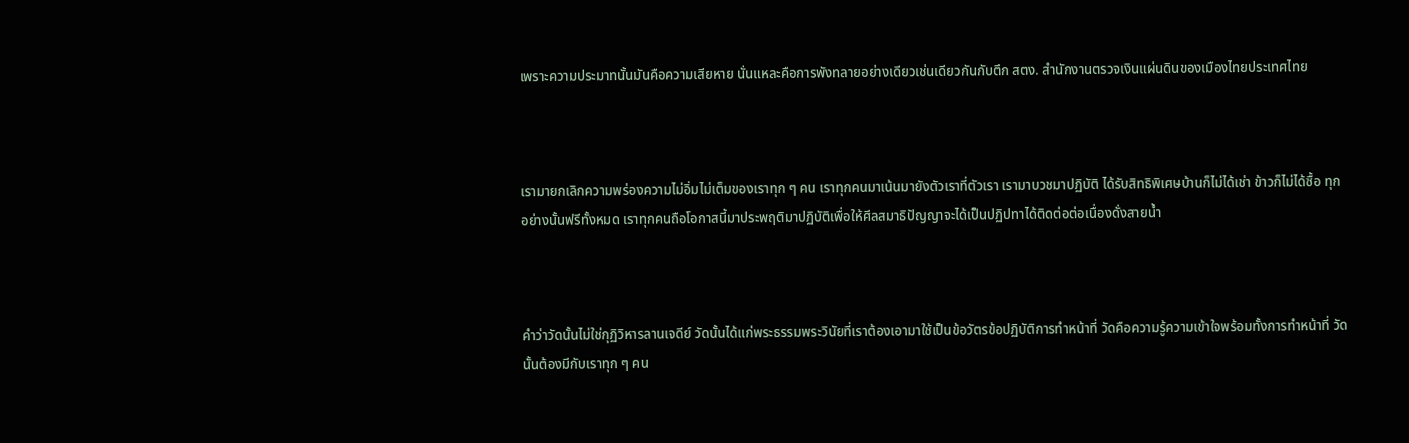เพราะความประมาทนั้นมันคือความเสียหาย นั่นแหละคือการพังทลายอย่างเดียวเช่นเดียวกันกับตึก สตง. สำนักงานตรวจเงินแผ่นดินของเมืองไทยประเทศไทย



เรามายกเลิกความพร่องความไม่อิ่มไม่เต็มของเราทุก ๆ คน เราทุกคนมาเน้นมายังตัวเราที่ตัวเรา เรามาบวชมาปฏิบัติ ได้รับสิทธิพิเศษบ้านก็ไม่ได้เช่า ข้าวก็ไม่ได้ซื้อ ทุกอย่างนั้นฟรีทั้งหมด เราทุกคนถือโอกาสนี้มาประพฤติมาปฏิบัติเพื่อให้ศีลสมาธิปัญญาจะได้เป็นปฏิปทาได้ติดต่อต่อเนื่องดั่งสายน้ำ



คำว่าวัดนั้นไม่ใช่กุฏิวิหารลานเจดีย์ วัดนั้นได้แก่พระธรรมพระวินัยที่เราต้องเอามาใช้เป็นข้อวัตรข้อปฏิบัติการทำหน้าที่ วัดคือความรู้ความเข้าใจพร้อมทั้งการทำหน้าที่ วัดนั้นต้องมีกับเราทุก ๆ คน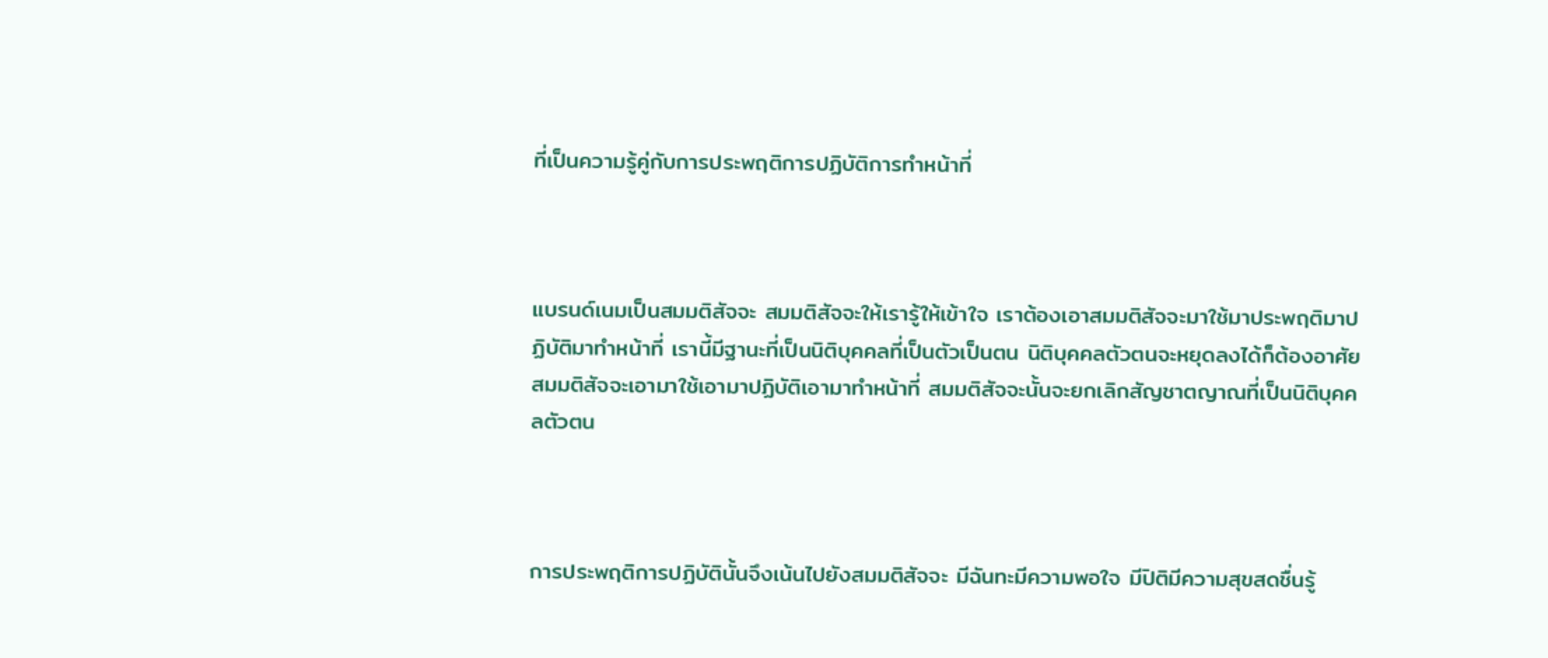ที่เป็นความรู้คู่กับการประพฤติการปฏิบัติการทำหน้าที่



แบรนด์เนมเป็นสมมติสัจจะ สมมติสัจจะให้เรารู้ให้เข้าใจ เราต้องเอาสมมติสัจจะมาใช้มาประพฤติมาปฏิบัติมาทำหน้าที่ เรานี้มีฐานะที่เป็นนิติบุคคลที่เป็นตัวเป็นตน นิติบุคคลตัวตนจะหยุดลงได้ก็ต้องอาศัยสมมติสัจจะเอามาใช้เอามาปฏิบัติเอามาทำหน้าที่ สมมติสัจจะนั้นจะยกเลิกสัญชาตญาณที่เป็นนิติบุคคลตัวตน



การประพฤติการปฏิบัตินั้นจึงเน้นไปยังสมมติสัจจะ มีฉันทะมีความพอใจ มีปิติมีความสุขสดชื่นรู้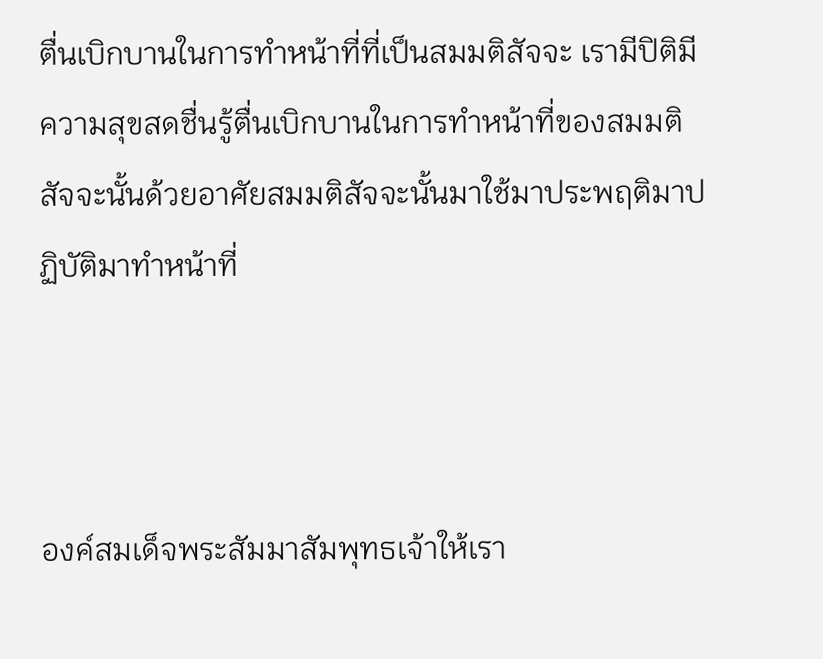ตื่นเบิกบานในการทำหน้าที่ที่เป็นสมมติสัจจะ เรามีปิติมีความสุขสดชื่นรู้ตื่นเบิกบานในการทำหน้าที่ของสมมติสัจจะนั้นด้วยอาศัยสมมติสัจจะนั้นมาใช้มาประพฤติมาปฏิบัติมาทำหน้าที่



องค์สมเด็จพระสัมมาสัมพุทธเจ้าให้เรา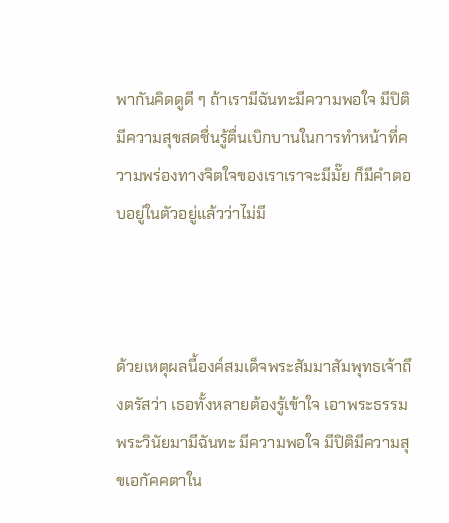พากันคิดดูดี ๆ ถ้าเรามีฉันทะมีความพอใจ มีปิติมีความสุขสดชื่นรู้ตื่นเบิกบานในการทำหน้าที่ความพร่องทางจิตใจของเราเราจะมีมั๊ย ก็มีคำตอบอยู่ในตัวอยู่แล้วว่าไม่มี



ด้วยเหตุผลนี้องค์สมเด็จพระสัมมาสัมพุทธเจ้าถึงตรัสว่า เธอทั้งหลายต้องรู้เข้าใจ เอาพระธรรมพระวินัยมามีฉันทะ มีความพอใจ มีปิติมีความสุขเอกัคคตาใน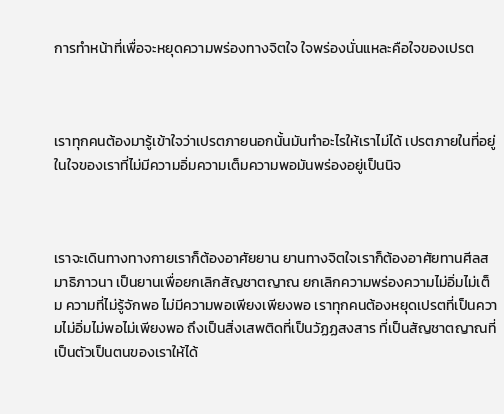การทำหน้าที่เพื่อจะหยุดความพร่องทางจิตใจ ใจพร่องนั่นแหละคือใจของเปรต



เราทุกคนต้องมารู้เข้าใจว่าเปรตภายนอกนั้นมันทำอะไรให้เราไม่ได้ เปรตภายในที่อยู่ในใจของเราที่ไม่มีความอิ่มความเต็มความพอมันพร่องอยู่เป็นนิจ



เราจะเดินทางทางกายเราก็ต้องอาศัยยาน ยานทางจิตใจเราก็ต้องอาศัยทานศีลสมาธิภาวนา เป็นยานเพื่อยกเลิกสัญชาตญาณ ยกเลิกความพร่องความไม่อิ่มไม่เต็ม ความที่ไม่รู้จักพอ ไม่มีความพอเพียงเพียงพอ เราทุกคนต้องหยุดเปรตที่เป็นความไม่อิ่มไม่พอไม่เพียงพอ ถึงเป็นสิ่งเสพติดที่เป็นวัฏฏสงสาร ที่เป็นสัญชาตญาณที่เป็นตัวเป็นตนของเราให้ได้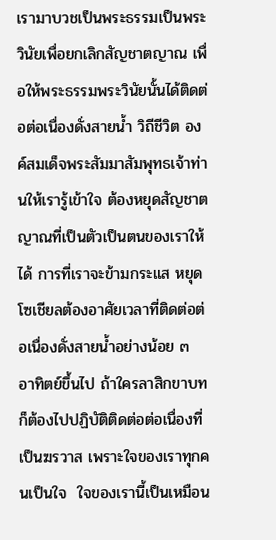เรามาบวชเป็นพระธรรมเป็นพระวินัยเพื่อยกเลิกสัญชาตญาณ เพื่อให้พระธรรมพระวินัยนั้นได้ติดต่อต่อเนื่องดั่งสายน้ำ วิถีชีวิต องค์สมเด็จพระสัมมาสัมพุทธเจ้าท่านให้เรารู้เข้าใจ ต้องหยุดสัญชาตญาณที่เป็นตัวเป็นตนของเราให้ได้ การที่เราจะข้ามกระแส หยุดโซเชียลต้องอาศัยเวลาที่ติดต่อต่อเนื่องดั่งสายน้ำอย่างน้อย ๓ อาทิตย์ขึ้นไป ถ้าใครลาสิกขาบทก็ต้องไปปฏิบัติติดต่อต่อเนื่องที่เป็นฆรวาส เพราะใจของเราทุกคนเป็นใจ  ใจของเรานี้เป็นเหมือน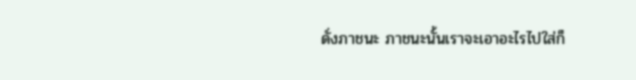ดั่งภาชนะ ภาชนะนั้นเราจะเอาอะไรไปใส่ก็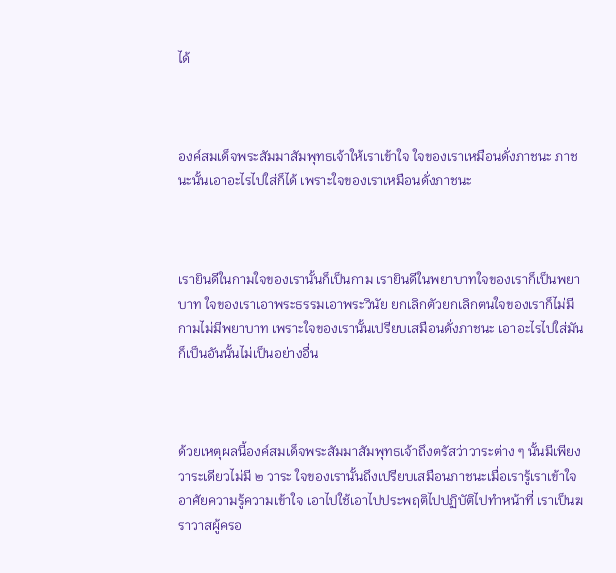ได้



องค์สมเด็จพระสัมมาสัมพุทธเจ้าให้เราเข้าใจ ใจของเราเหมือนดั่งภาชนะ ภาชนะนั้นเอาอะไรไปใส่ก็ได้ เพราะใจของเราเหมือนดั่งภาชนะ



เรายินดีในกามใจของเรานั้นก็เป็นกาม เรายินดีในพยาบาทใจของเราก็เป็นพยาบาท ใจของเราเอาพระธรรมเอาพระวินัย ยกเลิกตัวยกเลิกตนใจของเราก็ไม่มีกามไม่มีพยาบาท เพราะใจของเรานั้นเปรียบเสมือนดั่งภาชนะ เอาอะไรไปใส่มันก็เป็นอันนั้นไม่เป็นอย่างอื่น



ด้วยเหตุผลนี้องค์สมเด็จพระสัมมาสัมพุทธเจ้าถึงตรัสว่าวาระต่าง ๆ นั้นมีเพียงวาระเดียวไม่มี ๒ วาระ ใจของเรานั้นถึงเปรียบเสมือนภาชนะเมื่อเรารู้เราเข้าใจ อาศัยความรู้ความเข้าใจ เอาไปใช้เอาไปประพฤติไปปฏิบัติไปทำหน้าที่ เราเป็นฆราวาสผู้ครอ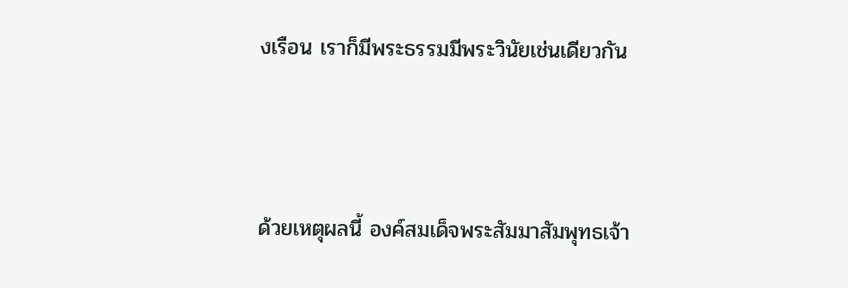งเรือน เราก็มีพระธรรมมีพระวินัยเช่นเดียวกัน



ด้วยเหตุผลนี้ องค์สมเด็จพระสัมมาสัมพุทธเจ้า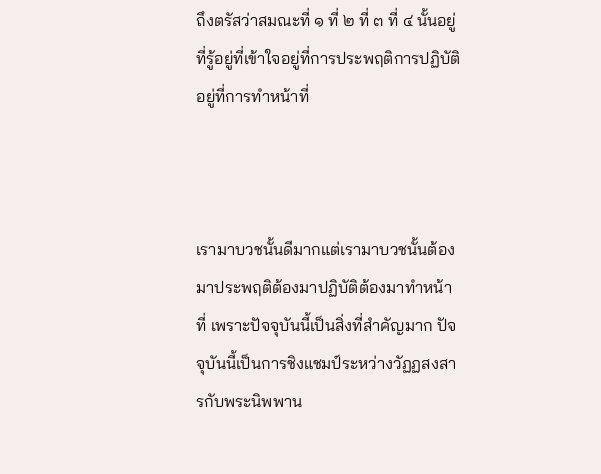ถึงตรัสว่าสมณะที่ ๑ ที่ ๒ ที่ ๓ ที่ ๔ นั้นอยู่ที่รู้อยู่ที่เข้าใจอยู่ที่การประพฤติการปฏิบัติอยู่ที่การทำหน้าที่



เรามาบวชนั้นดีมากแต่เรามาบวชนั้นต้องมาประพฤติต้องมาปฏิบัติต้องมาทำหน้าที่ เพราะปัจจุบันนี้เป็นสิ่งที่สำคัญมาก ปัจจุบันนี้เป็นการชิงแชมป์ระหว่างวัฏฏสงสารกับพระนิพพาน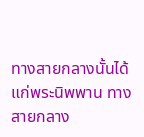ทางสายกลางนั้นได้แก่พระนิพพาน ทางสายกลาง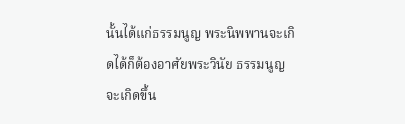นั้นได้แก่ธรรมนูญ พระนิพพานจะเกิดได้ก็ต้องอาศัยพระวินัย ธรรมนูญจะเกิดขึ้น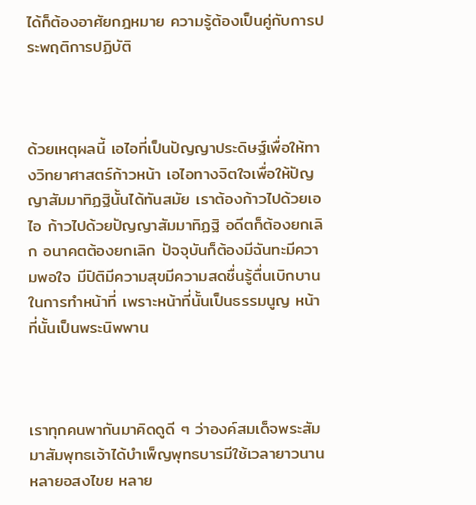ได้ก็ต้องอาศัยกฎหมาย ความรู้ต้องเป็นคู่กับการประพฤติการปฏิบัติ



ด้วยเหตุผลนี้ เอไอที่เป็นปัญญาประดิษฐ์เพื่อให้ทางวิทยาศาสตร์ก้าวหน้า เอไอทางจิตใจเพื่อให้ปัญญาสัมมาทิฏฐินั้นได้ทันสมัย เราต้องก้าวไปด้วยเอไอ ก้าวไปด้วยปัญญาสัมมาทิฏฐิ อดีตก็ต้องยกเลิก อนาคตต้องยกเลิก ปัจจุบันก็ต้องมีฉันทะมีความพอใจ มีปิติมีความสุขมีความสดชื่นรู้ตื่นเบิกบานในการทำหน้าที่ เพราะหน้าที่นั้นเป็นธรรมนูญ หน้าที่นั้นเป็นพระนิพพาน



เราทุกคนพากันมาคิดดูดี ๆ ว่าองค์สมเด็จพระสัมมาสัมพุทธเจ้าได้บำเพ็ญพุทธบารมีใช้เวลายาวนานหลายอสงไขย หลาย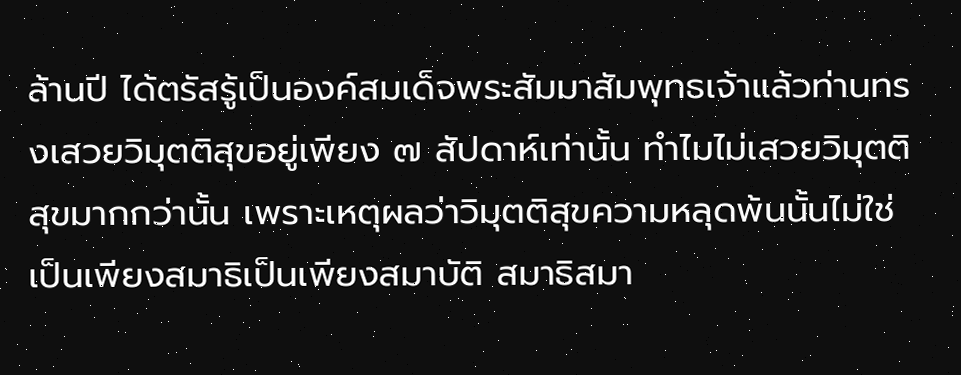ล้านปี ได้ตรัสรู้เป็นองค์สมเด็จพระสัมมาสัมพุทธเจ้าแล้วท่านทรงเสวยวิมุตติสุขอยู่เพียง ๗ สัปดาห์เท่านั้น ทำไมไม่เสวยวิมุตติสุขมากกว่านั้น เพราะเหตุผลว่าวิมุตติสุขความหลุดพ้นนั้นไม่ใช่เป็นเพียงสมาธิเป็นเพียงสมาบัติ สมาธิสมา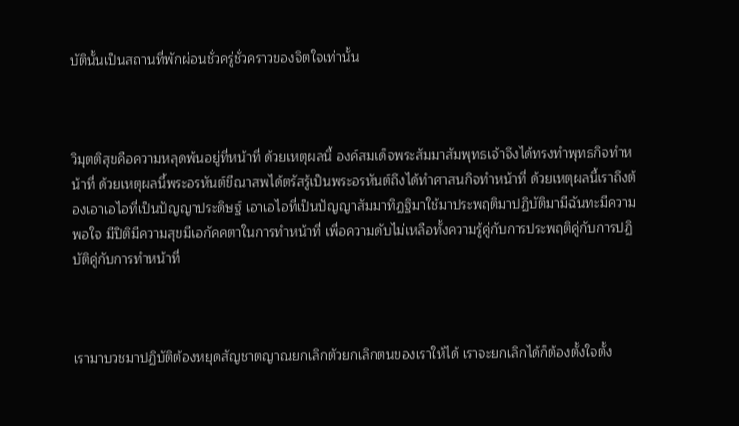บัตินั้นเป็นสถานที่พักผ่อนชั่วครู่ชั่วคราวของจิตใจเท่านั้น



วิมุตติสุขคือความหลุดพ้นอยู่ที่หน้าที่ ด้วยเหตุผลนี้ องค์สมเด็จพระสัมมาสัมพุทธเจ้าจึงได้ทรงทำพุทธกิจทำหน้าที่ ด้วยเหตุผลนี้พระอรหันต์ขีณาสพได้ตรัสรู้เป็นพระอรหันต์ถึงได้ทำศาสนกิจทำหน้าที่ ด้วยเหตุผลนี้เราถึงต้องเอาเอไอที่เป็นปัญญาประดิษฐ์ เอาเอไอที่เป็นปัญญาสัมมาทิฏฐิมาใช้มาประพฤติมาปฏิบัติมามีฉันทะมีความพอใจ มีปิติมีความสุขมีเอกัคคตาในการทำหน้าที่ เพื่อความดับไม่เหลือทั้งความรู้คู่กับการประพฤติคู่กับการปฏิบัติคู่กับการทำหน้าที่



เรามาบวชมาปฏิบัติต้องหยุดสัญชาตญาณยกเลิกตัวยกเลิกตนของเราให้ได้ เราจะยกเลิกได้ก็ต้องตั้งใจตั้ง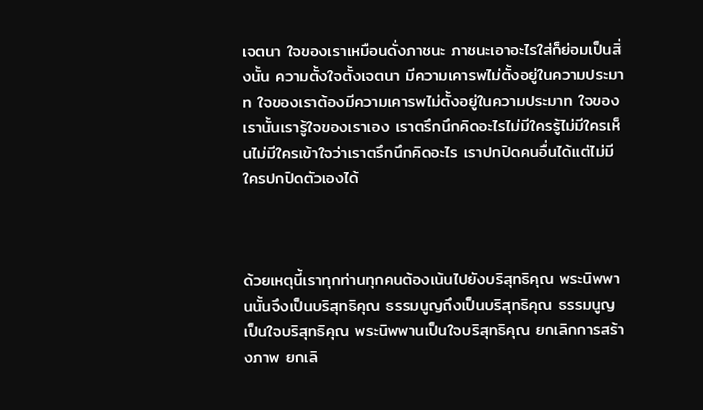เจตนา ใจของเราเหมือนดั่งภาชนะ ภาชนะเอาอะไรใส่ก็ย่อมเป็นสิ่งนั้น ความตั้งใจตั้งเจตนา มีความเคารพไม่ตั้งอยู่ในความประมาท ใจของเราต้องมีความเคารพไม่ตั้งอยู่ในความประมาท ใจของเรานั้นเรารู้ใจของเราเอง เราตรึกนึกคิดอะไรไม่มีใครรู้ไม่มีใครเห็นไม่มีใครเข้าใจว่าเราตรึกนึกคิดอะไร เราปกปิดคนอื่นได้แต่ไม่มีใครปกปิดตัวเองได้



ด้วยเหตุนี้เราทุกท่านทุกคนต้องเน้นไปยังบริสุทธิคุณ พระนิพพานนั้นจึงเป็นบริสุทธิคุณ ธรรมนูญถึงเป็นบริสุทธิคุณ ธรรมนูญเป็นใจบริสุทธิคุณ พระนิพพานเป็นใจบริสุทธิคุณ ยกเลิกการสร้างภาพ ยกเลิ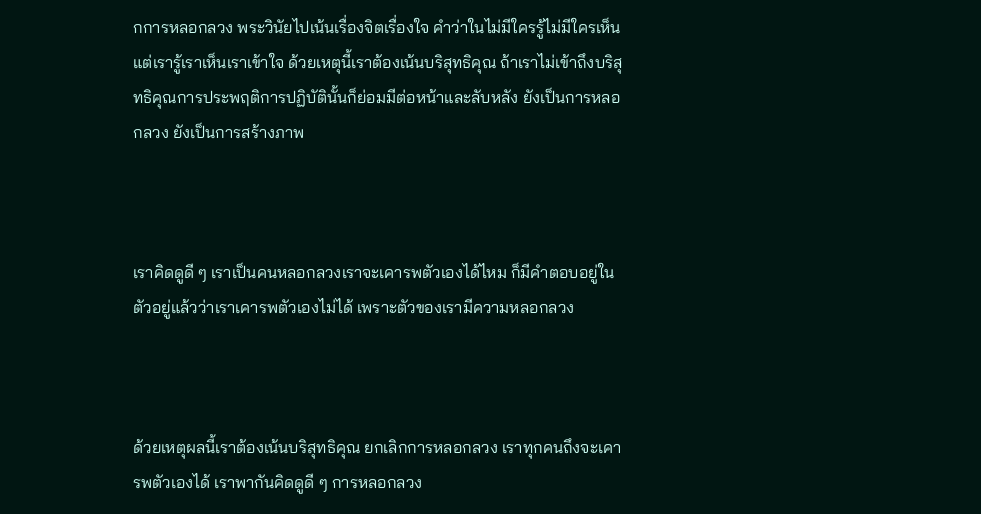กการหลอกลวง พระวินัยไปเน้นเรื่องจิตเรื่องใจ คำว่าในไม่มีใครรู้ไม่มีใครเห็นแต่เรารู้เราเห็นเราเข้าใจ ด้วยเหตุนี้เราต้องเน้นบริสุทธิคุณ ถ้าเราไม่เข้าถึงบริสุทธิคุณการประพฤติการปฏิบัตินั้นก็ย่อมมีต่อหน้าและลับหลัง ยังเป็นการหลอกลวง ยังเป็นการสร้างภาพ



เราคิดดูดี ๆ เราเป็นคนหลอกลวงเราจะเคารพตัวเองได้ไหม ก็มีคำตอบอยู่ในตัวอยู่แล้วว่าเราเคารพตัวเองไม่ได้ เพราะตัวของเรามีความหลอกลวง



ด้วยเหตุผลนี้เราต้องเน้นบริสุทธิคุณ ยกเลิกการหลอกลวง เราทุกคนถึงจะเคารพตัวเองได้ เราพากันคิดดูดี ๆ การหลอกลวง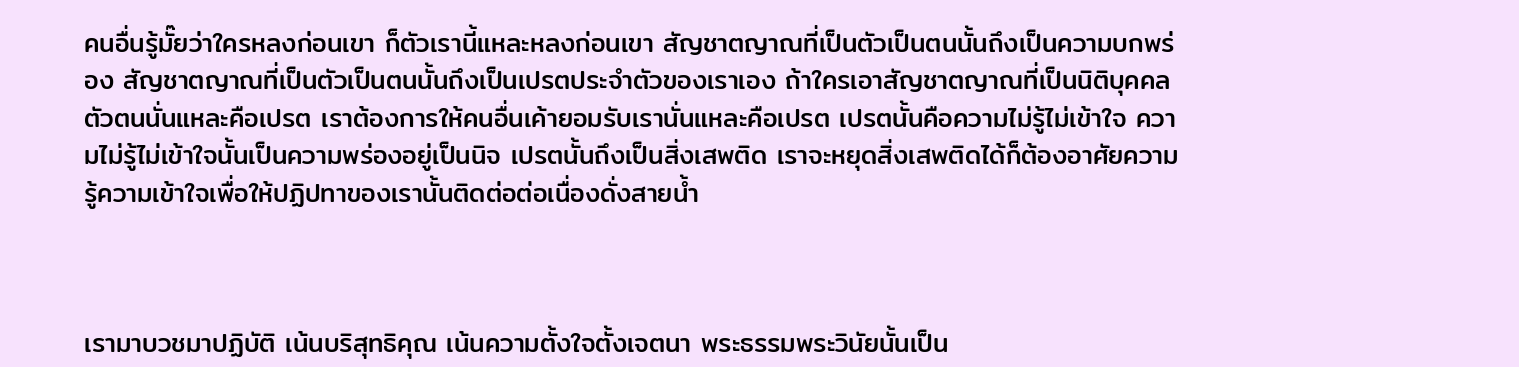คนอื่นรู้มั๊ยว่าใครหลงก่อนเขา ก็ตัวเรานี้แหละหลงก่อนเขา สัญชาตญาณที่เป็นตัวเป็นตนนั้นถึงเป็นความบกพร่อง สัญชาตญาณที่เป็นตัวเป็นตนนั้นถึงเป็นเปรตประจำตัวของเราเอง ถ้าใครเอาสัญชาตญาณที่เป็นนิติบุคคลตัวตนนั่นแหละคือเปรต เราต้องการให้คนอื่นเค้ายอมรับเรานั่นแหละคือเปรต เปรตนั้นคือความไม่รู้ไม่เข้าใจ ความไม่รู้ไม่เข้าใจนั้นเป็นความพร่องอยู่เป็นนิจ เปรตนั้นถึงเป็นสิ่งเสพติด เราจะหยุดสิ่งเสพติดได้ก็ต้องอาศัยความรู้ความเข้าใจเพื่อให้ปฏิปทาของเรานั้นติดต่อต่อเนื่องดั่งสายน้ำ



เรามาบวชมาปฏิบัติ เน้นบริสุทธิคุณ เน้นความตั้งใจตั้งเจตนา พระธรรมพระวินัยนั้นเป็น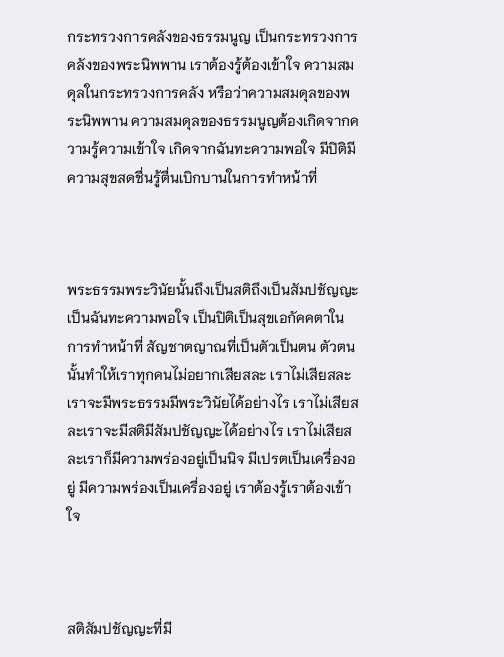กระทรวงการคลังของธรรมนูญ เป็นกระทรวงการคลังของพระนิพพาน เราต้องรู้ต้องเข้าใจ ความสมดุลในกระทรวงการคลัง หรือว่าความสมดุลของพระนิพพาน ความสมดุลของธรรมนูญต้องเกิดจากความรู้ความเข้าใจ เกิดจากฉันทะความพอใจ มีปิติมีความสุขสดชื่นรู้ตื่นเบิกบานในการทำหน้าที่



พระธรรมพระวินัยนั้นถึงเป็นสติถึงเป็นสัมปชัญญะ เป็นฉันทะความพอใจ เป็นปิติเป็นสุขเอกัคคตาในการทำหน้าที่ สัญชาตญาณที่เป็นตัวเป็นตน ตัวตนนั้นทำให้เราทุกคนไม่อยากเสียสละ เราไม่เสียสละเราจะมีพระธรรมมีพระวินัยได้อย่างไร เราไม่เสียสละเราจะมีสติมีสัมปชัญญะได้อย่างไร เราไม่เสียสละเราก็มีความพร่องอยู่เป็นนิจ มีเปรตเป็นเครื่องอยู่ มีความพร่องเป็นเครื่องอยู่ เราต้องรู้เราต้องเข้าใจ



สติสัมปชัญญะที่มี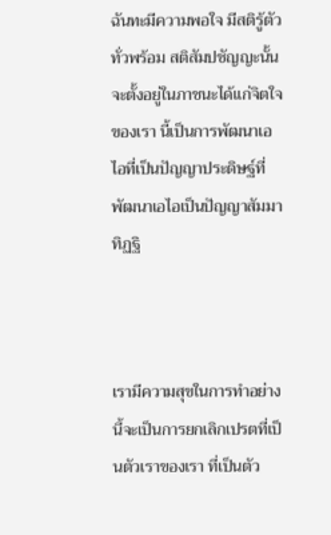ฉันทะมีความพอใจ มีสติรู้ตัวทั่วพร้อม สติสัมปชัญญะนั้นจะตั้งอยู่ในภาชนะได้แก่จิตใจของเรา นี้เป็นการพัฒนาเอไอที่เป็นปัญญาประดิษฐ์ที่พัฒนาเอไอเป็นปัญญาสัมมาทิฏฐิ



เรามีความสุขในการทำอย่างนี้จะเป็นการยกเลิกเปรตที่เป็นตัวเราของเรา ที่เป็นตัว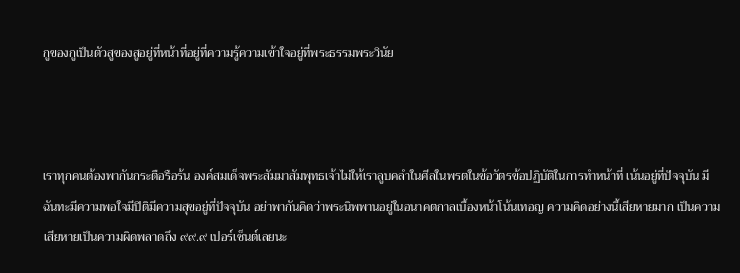กูของกูเป็นตัวสูของสูอยู่ที่หน้าที่อยู่ที่ความรู้ความเข้าใจอยู่ที่พระธรรมพระวินัย



เราทุกคนต้องพากันกระตือรือร้น องค์สมเด็จพระสัมมาสัมพุทธเจ้าไม่ให้เราลูบคลำในศีลในพรตในข้อวัตรข้อปฏิบัติในการทำหน้าที่ เน้นอยู่ที่ปัจจุบัน มีฉันทะมีความพอใจมีปิติมีความสุขอยู่ที่ปัจจุบัน อย่าพากันคิดว่าพระนิพพานอยู่ในอนาคตกาลเบื้องหน้าโน้นเทอญ ความคิดอย่างนี้เสียหายมาก เป็นความเสียหายเป็นความผิดพลาดถึง ๙๙.๙ เปอร์เซ็นต์เลยนะ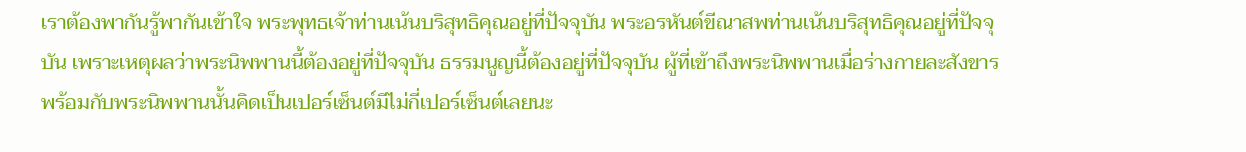เราต้องพากันรู้พากันเข้าใจ พระพุทธเจ้าท่านเน้นบริสุทธิคุณอยู่ที่ปัจจุบัน พระอรหันต์ขีณาสพท่านเน้นบริสุทธิคุณอยู่ที่ปัจจุบัน เพราะเหตุผลว่าพระนิพพานนี้ต้องอยู่ที่ปัจจุบัน ธรรมนูญนี้ต้องอยู่ที่ปัจจุบัน ผู้ที่เข้าถึงพระนิพพานเมื่อร่างกายละสังขารพร้อมกับพระนิพพานนั้นคิดเป็นเปอร์เซ็นต์มีไม่กี่เปอร์เซ็นต์เลยนะ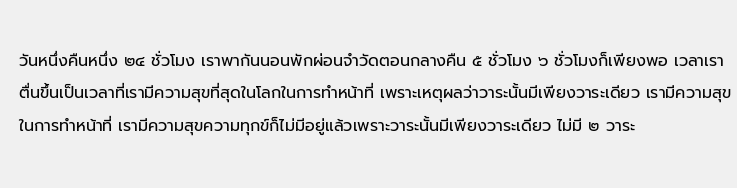วันหนึ่งคืนหนึ่ง ๒๔ ชั่วโมง เราพากันนอนพักผ่อนจำวัดตอนกลางคืน ๕ ชั่วโมง ๖ ชั่วโมงก็เพียงพอ เวลาเราตื่นขึ้นเป็นเวลาที่เรามีความสุขที่สุดในโลกในการทำหน้าที่ เพราะเหตุผลว่าวาระนั้นมีเพียงวาระเดียว เรามีความสุขในการทำหน้าที่ เรามีความสุขความทุกข์ก็ไม่มีอยู่แล้วเพราะวาระนั้นมีเพียงวาระเดียว ไม่มี ๒ วาระ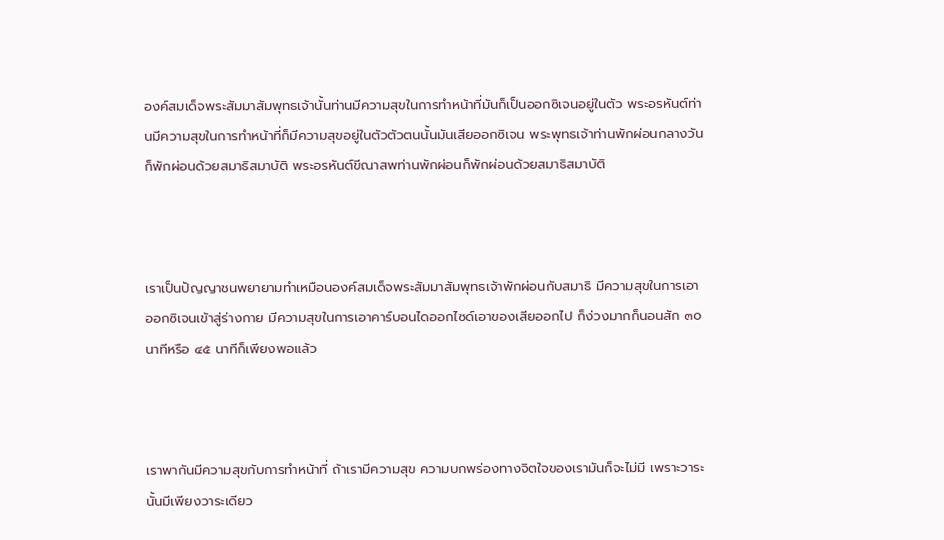องค์สมเด็จพระสัมมาสัมพุทธเจ้านั้นท่านมีความสุขในการทำหน้าที่มันก็เป็นออกซิเจนอยู่ในตัว พระอรหันต์ท่านมีความสุขในการทำหน้าที่ก็มีความสุขอยู่ในตัวตัวตนนั้นมันเสียออกซิเจน พระพุทธเจ้าท่านพักผ่อนกลางวันก็พักผ่อนด้วยสมาธิสมาบัติ พระอรหันต์ขีณาสพท่านพักผ่อนก็พักผ่อนด้วยสมาธิสมาบัติ



เราเป็นปัญญาชนพยายามทำเหมือนองค์สมเด็จพระสัมมาสัมพุทธเจ้าพักผ่อนกับสมาธิ มีความสุขในการเอาออกซิเจนเข้าสู่ร่างกาย มีความสุขในการเอาคาร์บอนไดออกไซด์เอาของเสียออกไป ก็ง่วงมากก็นอนสัก ๓๐ นาทีหรือ ๔๕ นาทีก็เพียงพอแล้ว



เราพากันมีความสุขกับการทำหน้าที่ ถ้าเรามีความสุข ความบกพร่องทางจิตใจของเรามันก็จะไม่มี เพราะวาระนั้นมีเพียงวาระเดียว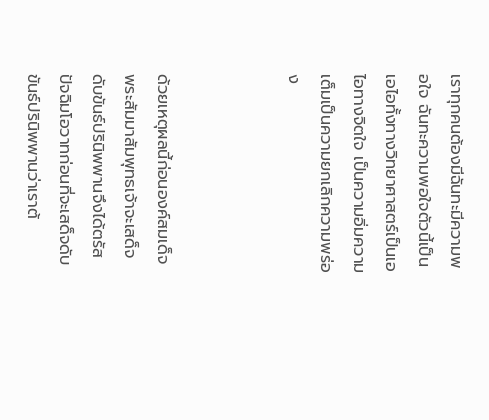เราทุกคนต้องมีฉันทะมีความพอใจ ฉันทะความพอใจตัวนี้เป็นเอไอทั้งทางวิทยาศาสตร์เป็นเอไอทางจิตใจ เป็นความอิ่มความเต็มเป็นความยกเลิกความพร่อง



ด้วยเหตุผลนี้ก่อนองค์สมเด็จพระสัมมาสัมพุทธเจ้าจะเสด็จดับขันธ์ปรินิพพานจึงได้ตรัสปัจฉิมโอวาทก่อนที่จะเสด็จดับขันธ์ปรินิพพานว่าเราต้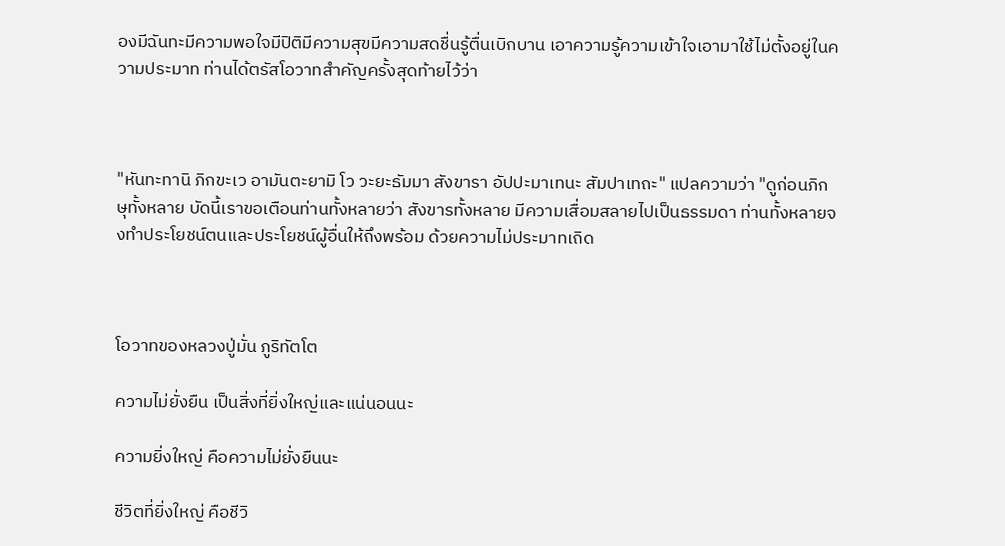องมีฉันทะมีความพอใจมีปิติมีความสุขมีความสดชื่นรู้ตื่นเบิกบาน เอาความรู้ความเข้าใจเอามาใช้ไม่ตั้งอยู่ในความประมาท ท่านได้ตรัสโอวาทสำคัญครั้งสุดท้ายไว้ว่า



"หันทะทานิ ภิกขะเว อามันตะยามิ โว วะยะธัมมา สังขารา อัปปะมาเทนะ สัมปาเทถะ" แปลความว่า "ดูก่อนภิกษุทั้งหลาย บัดนี้เราขอเตือนท่านทั้งหลายว่า สังขารทั้งหลาย มีความเสื่อมสลายไปเป็นธรรมดา ท่านทั้งหลายจงทำประโยชน์ตนและประโยชน์ผู้อื่นให้ถึงพร้อม ด้วยความไม่ประมาทเถิด



โอวาทของหลวงปู่มั่น ภูริทัตโต

ความไม่ยั่งยืน เป็นสิ่งที่ยิ่งใหญ่และแน่นอนนะ

ความยิ่งใหญ่ คือความไม่ยั่งยืนนะ

ชีวิตที่ยิ่งใหญ่ คือชีวิ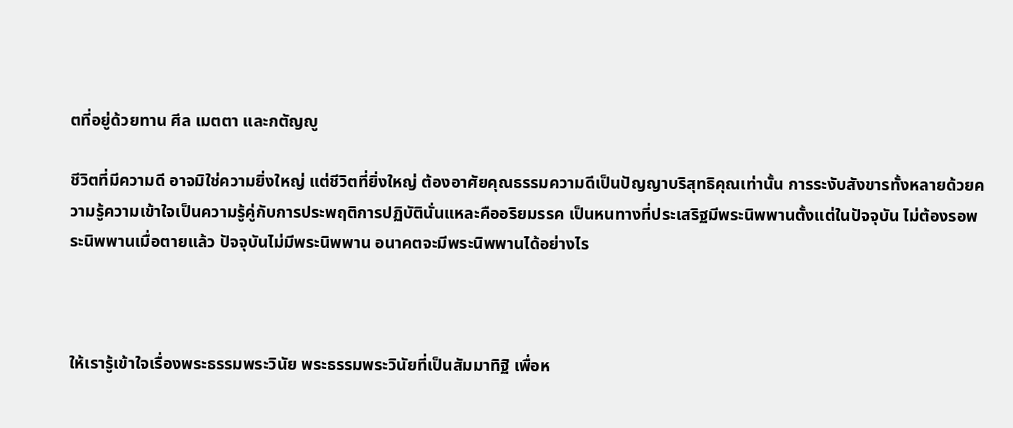ตที่อยู่ด้วยทาน ศีล เมตตา และกตัญญู

ชีวิตที่มีความดี อาจมิใช่ความยิ่งใหญ่ แต่ชีวิตที่ยิ่งใหญ่ ต้องอาศัยคุณธรรมความดีเป็นปัญญาบริสุทธิคุณเท่านั้น การระงับสังขารทั้งหลายด้วยความรู้ความเข้าใจเป็นความรู้คู่กับการประพฤติการปฏิบัตินั่นแหละคืออริยมรรค เป็นหนทางที่ประเสริฐมีพระนิพพานตั้งแต่ในปัจจุบัน ไม่ต้องรอพระนิพพานเมื่อตายแล้ว ปัจจุบันไม่มีพระนิพพาน อนาคตจะมีพระนิพพานได้อย่างไร



ให้เรารู้เข้าใจเรื่องพระธรรมพระวินัย พระธรรมพระวินัยที่เป็นสัมมาทิฐิ เพื่อห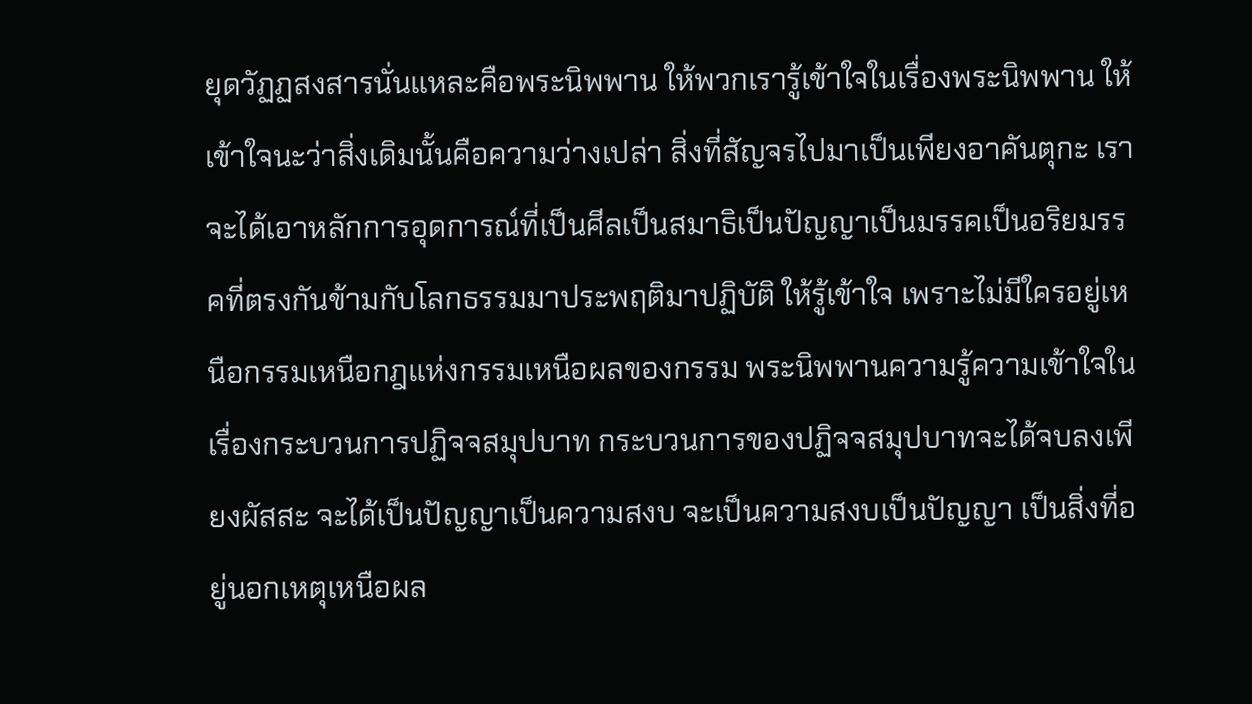ยุดวัฏฏสงสารนั่นแหละคือพระนิพพาน ให้พวกเรารู้เข้าใจในเรื่องพระนิพพาน ให้เข้าใจนะว่าสิ่งเดิมนั้นคือความว่างเปล่า สิ่งที่สัญจรไปมาเป็นเพียงอาคันตุกะ เราจะได้เอาหลักการอุดการณ์ที่เป็นศีลเป็นสมาธิเป็นปัญญาเป็นมรรคเป็นอริยมรรคที่ตรงกันข้ามกับโลกธรรมมาประพฤติมาปฏิบัติ ให้รู้เข้าใจ เพราะไม่มีใครอยู่เหนือกรรมเหนือกฎแห่งกรรมเหนือผลของกรรม พระนิพพานความรู้ความเข้าใจในเรื่องกระบวนการปฏิจจสมุปบาท กระบวนการของปฏิจจสมุปบาทจะได้จบลงเพียงผัสสะ จะได้เป็นปัญญาเป็นความสงบ จะเป็นความสงบเป็นปัญญา เป็นสิ่งที่อยู่นอกเหตุเหนือผล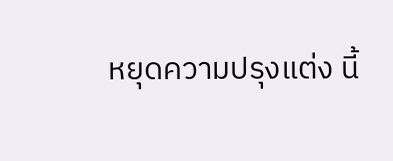หยุดความปรุงแต่ง นี้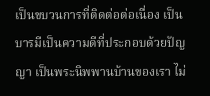เป็นขบวนการที่ติดต่อต่อเนื่อง เป็นบารมีเป็นความดีที่ประกอบด้วยปัญญา เป็นพระนิพพานบ้านของเรา ไม่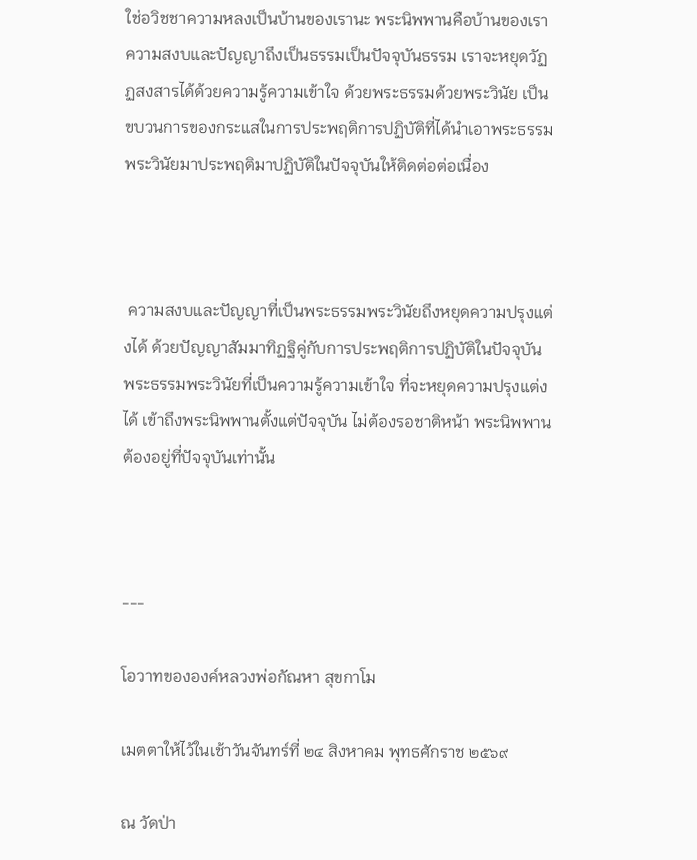ใช่อวิชชาความหลงเป็นบ้านของเรานะ พระนิพพานคือบ้านของเรา ความสงบและปัญญาถึงเป็นธรรมเป็นปัจจุบันธรรม เราจะหยุดวัฏฏสงสารได้ด้วยความรู้ความเข้าใจ ด้วยพระธรรมด้วยพระวินัย เป็นขบวนการของกระแสในการประพฤติการปฏิบัติที่ได้นำเอาพระธรรมพระวินัยมาประพฤติมาปฏิบัติในปัจจุบันให้ติดต่อต่อเนื่อง



 ความสงบและปัญญาที่เป็นพระธรรมพระวินัยถึงหยุดความปรุงแต่งได้ ด้วยปัญญาสัมมาทิฏฐิคู่กับการประพฤติการปฏิบัติในปัจจุบัน พระธรรมพระวินัยที่เป็นความรู้ความเข้าใจ ที่จะหยุดความปรุงแต่งได้ เข้าถึงพระนิพพานตั้งแต่ปัจจุบัน ไม่ต้องรอชาติหน้า พระนิพพานต้องอยู่ที่ปัจจุบันเท่านั้น



---

โอวาทขององค์หลวงพ่อกัณหา สุขกาโม

เมตตาให้ไว้ในเช้าวันจันทร์ที่ ๒๔ สิงหาคม พุทธศักราช ๒๕๖๙

ณ วัดป่า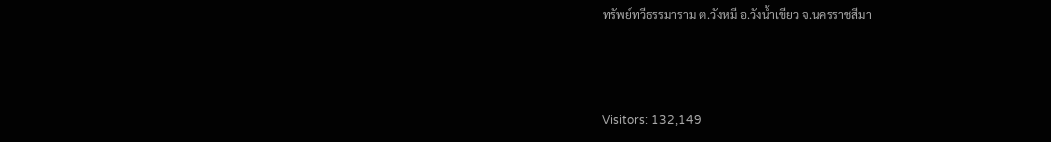ทรัพย์ทวีธรรมาราม ต.วังหมี อ.วังน้ำเขียว จ.นครราชสีมา



Visitors: 132,149